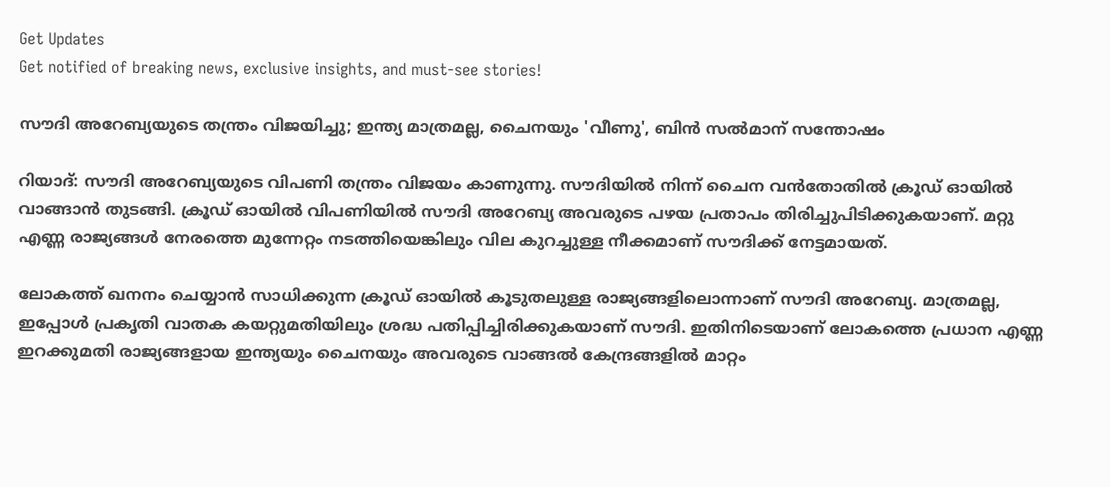Get Updates
Get notified of breaking news, exclusive insights, and must-see stories!

സൗദി അറേബ്യയുടെ തന്ത്രം വിജയിച്ചു; ഇന്ത്യ മാത്രമല്ല, ചൈനയും 'വീണു', ബിന്‍ സല്‍മാന് സന്തോഷം

റിയാദ്: സൗദി അറേബ്യയുടെ വിപണി തന്ത്രം വിജയം കാണുന്നു. സൗദിയില്‍ നിന്ന് ചൈന വന്‍തോതില്‍ ക്രൂഡ് ഓയില്‍ വാങ്ങാന്‍ തുടങ്ങി. ക്രൂഡ് ഓയില്‍ വിപണിയില്‍ സൗദി അറേബ്യ അവരുടെ പഴയ പ്രതാപം തിരിച്ചുപിടിക്കുകയാണ്. മറ്റു എണ്ണ രാജ്യങ്ങള്‍ നേരത്തെ മുന്നേറ്റം നടത്തിയെങ്കിലും വില കുറച്ചുള്ള നീക്കമാണ് സൗദിക്ക് നേട്ടമായത്.

ലോകത്ത് ഖനനം ചെയ്യാന്‍ സാധിക്കുന്ന ക്രൂഡ് ഓയില്‍ കൂടുതലുള്ള രാജ്യങ്ങളിലൊന്നാണ് സൗദി അറേബ്യ. മാത്രമല്ല, ഇപ്പോള്‍ പ്രകൃതി വാതക കയറ്റുമതിയിലും ശ്രദ്ധ പതിപ്പിച്ചിരിക്കുകയാണ് സൗദി. ഇതിനിടെയാണ് ലോകത്തെ പ്രധാന എണ്ണ ഇറക്കുമതി രാജ്യങ്ങളായ ഇന്ത്യയും ചൈനയും അവരുടെ വാങ്ങല്‍ കേന്ദ്രങ്ങളില്‍ മാറ്റം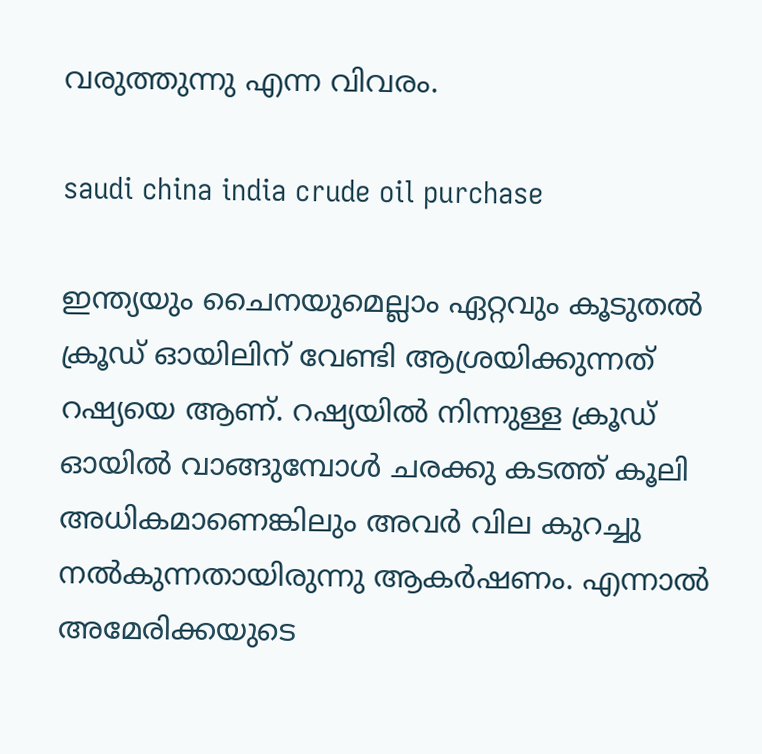വരുത്തുന്നു എന്ന വിവരം.

saudi china india crude oil purchase

ഇന്ത്യയും ചൈനയുമെല്ലാം ഏറ്റവും കൂടുതല്‍ ക്രൂഡ് ഓയിലിന് വേണ്ടി ആശ്രയിക്കുന്നത് റഷ്യയെ ആണ്. റഷ്യയില്‍ നിന്നുള്ള ക്രൂഡ് ഓയില്‍ വാങ്ങുമ്പോള്‍ ചരക്കു കടത്ത് കൂലി അധികമാണെങ്കിലും അവര്‍ വില കുറച്ചു നല്‍കുന്നതായിരുന്നു ആകര്‍ഷണം. എന്നാല്‍ അമേരിക്കയുടെ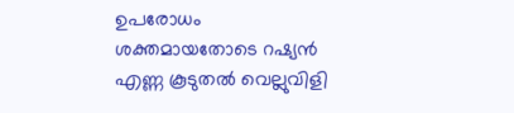ഉപരോധം ശക്തമായതോടെ റഷ്യന്‍ എണ്ണ കൂടുതല്‍ വെല്ലുവിളി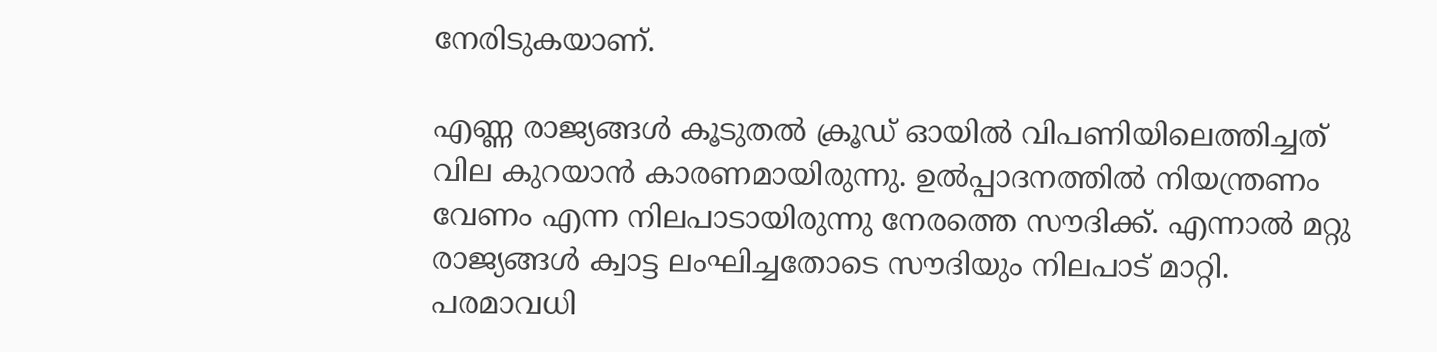നേരിടുകയാണ്.

എണ്ണ രാജ്യങ്ങള്‍ കൂടുതല്‍ ക്രൂഡ് ഓയില്‍ വിപണിയിലെത്തിച്ചത് വില കുറയാന്‍ കാരണമായിരുന്നു. ഉല്‍പ്പാദനത്തില്‍ നിയന്ത്രണം വേണം എന്ന നിലപാടായിരുന്നു നേരത്തെ സൗദിക്ക്. എന്നാല്‍ മറ്റു രാജ്യങ്ങള്‍ ക്വാട്ട ലംഘിച്ചതോടെ സൗദിയും നിലപാട് മാറ്റി. പരമാവധി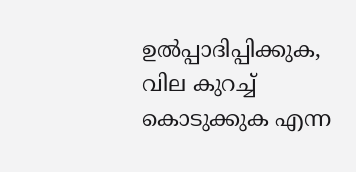ഉല്‍പ്പാദിപ്പിക്കുക, വില കുറച്ച് കൊടുക്കുക എന്ന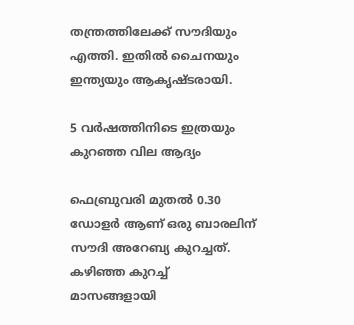തന്ത്രത്തിലേക്ക് സൗദിയും എത്തി. ഇതില്‍ ചൈനയും ഇന്ത്യയും ആകൃഷ്ടരായി.

5 വര്‍ഷത്തിനിടെ ഇത്രയും കുറഞ്ഞ വില ആദ്യം

ഫെബ്രുവരി മുതല്‍ 0.30 ഡോളര്‍ ആണ് ഒരു ബാരലിന് സൗദി അറേബ്യ കുറച്ചത്. കഴിഞ്ഞ കുറച്ച് മാസങ്ങളായി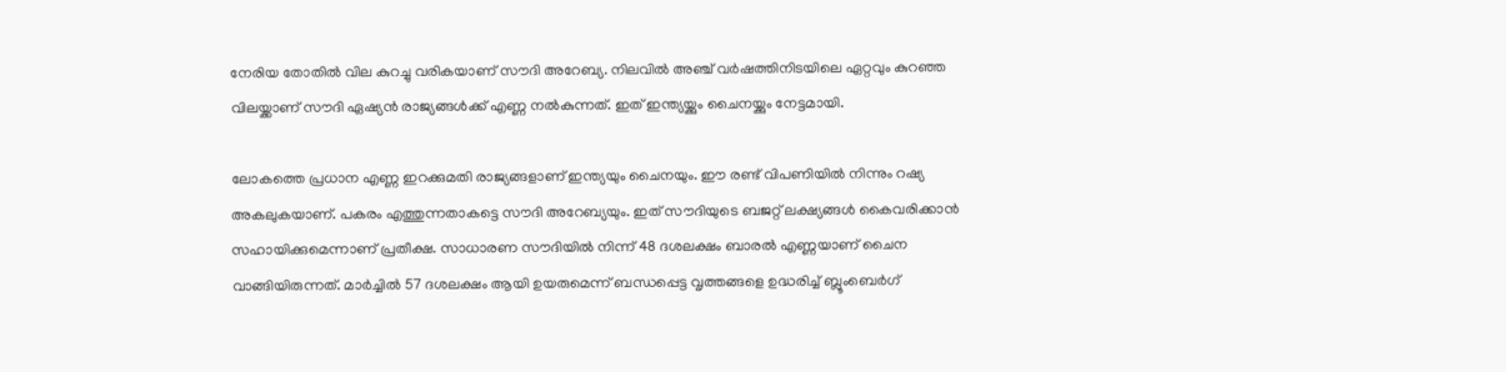നേരിയ തോതില്‍ വില കുറച്ചു വരികയാണ് സൗദി അറേബ്യ. നിലവില്‍ അഞ്ച് വര്‍ഷത്തിനിടയിലെ ഏറ്റവും കുറഞ്ഞ വിലയ്ക്കാണ് സൗദി ഏഷ്യന്‍ രാജ്യങ്ങള്‍ക്ക് എണ്ണ നല്‍കുന്നത്. ഇത് ഇന്ത്യയ്ക്കും ചൈനയ്ക്കും നേട്ടമായി.

ലോകത്തെ പ്രധാന എണ്ണ ഇറക്കുമതി രാജ്യങ്ങളാണ് ഇന്ത്യയും ചൈനയും. ഈ രണ്ട് വിപണിയില്‍ നിന്നും റഷ്യ അകലുകയാണ്. പകരം എത്തുന്നതാകട്ടെ സൗദി അറേബ്യയും. ഇത് സൗദിയുടെ ബജറ്റ് ലക്ഷ്യങ്ങള്‍ കൈവരിക്കാന്‍ സഹായിക്കുമെന്നാണ് പ്രതീക്ഷ. സാധാരണ സൗദിയില്‍ നിന്ന് 48 ദശലക്ഷം ബാരല്‍ എണ്ണയാണ് ചൈന വാങ്ങിയിരുന്നത്. മാര്‍ച്ചില്‍ 57 ദശലക്ഷം ആയി ഉയരുമെന്ന് ബന്ധപ്പെട്ട വൃത്തങ്ങളെ ഉദ്ധരിച്ച് ബ്ലൂംബെര്‍ഗ്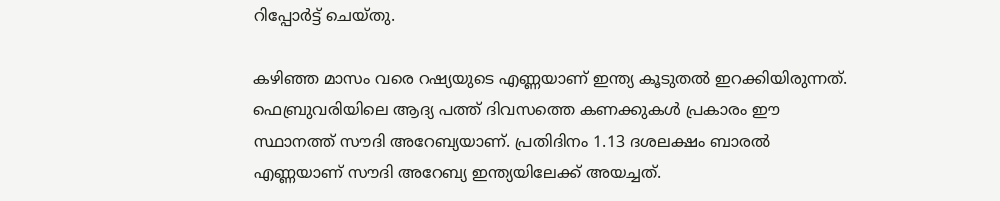റിപ്പോര്‍ട്ട് ചെയ്തു.

കഴിഞ്ഞ മാസം വരെ റഷ്യയുടെ എണ്ണയാണ് ഇന്ത്യ കൂടുതല്‍ ഇറക്കിയിരുന്നത്. ഫെബ്രുവരിയിലെ ആദ്യ പത്ത് ദിവസത്തെ കണക്കുകള്‍ പ്രകാരം ഈ സ്ഥാനത്ത് സൗദി അറേബ്യയാണ്. പ്രതിദിനം 1.13 ദശലക്ഷം ബാരല്‍ എണ്ണയാണ് സൗദി അറേബ്യ ഇന്ത്യയിലേക്ക് അയച്ചത്.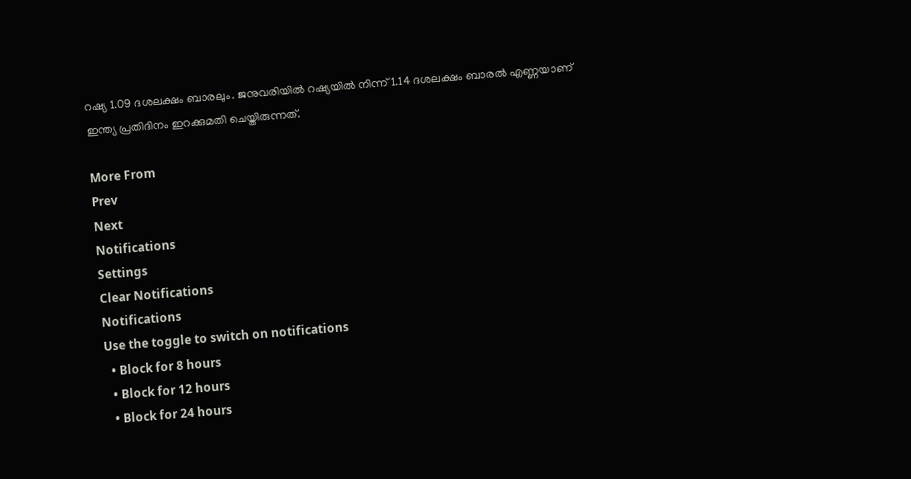റഷ്യ 1.09 ദശലക്ഷം ബാരലും. ജനുവരിയില്‍ റഷ്യയില്‍ നിന്ന് 1.14 ദശലക്ഷം ബാരല്‍ എണ്ണയാണ് ഇന്ത്യ പ്രതിദിനം ഇറക്കുമതി ചെയ്തിരുന്നത്.

More From
Prev
Next
Notifications
Settings
Clear Notifications
Notifications
Use the toggle to switch on notifications
  • Block for 8 hours
  • Block for 12 hours
  • Block for 24 hours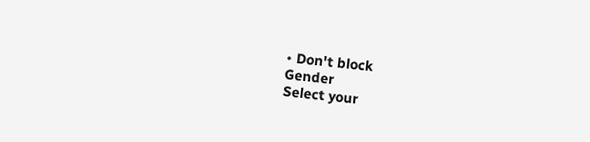• Don't block
Gender
Select your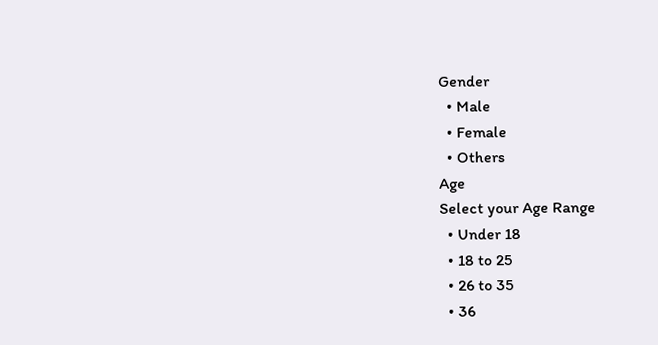Gender
  • Male
  • Female
  • Others
Age
Select your Age Range
  • Under 18
  • 18 to 25
  • 26 to 35
  • 36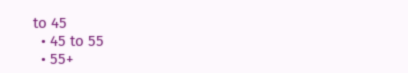to 45
  • 45 to 55
  • 55+